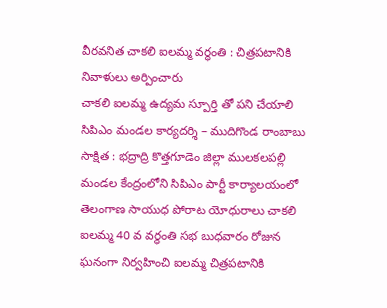వీరవనిత చాకలి ఐలమ్మ వర్ధంతి : చిత్రపటానికి నివాళులు అర్పించారు
చాకలి ఐలమ్మ ఉద్యమ స్పూర్తి తో పని చేయాలి
సిపిఎం మండల కార్యదర్శి – ముదిగొండ రాంబాబు
సాక్షిత : భద్రాద్రి కొత్తగూడెం జిల్లా ములకలపల్లి మండల కేంద్రంలోని సిపిఎం పార్టీ కార్యాలయంలో తెలంగాణ సాయుధ పోరాట యోధురాలు చాకలి ఐలమ్మ 40 వ వర్ధంతి సభ బుధవారం రోజున ఘనంగా నిర్వహించి ఐలమ్మ చిత్రపటానికి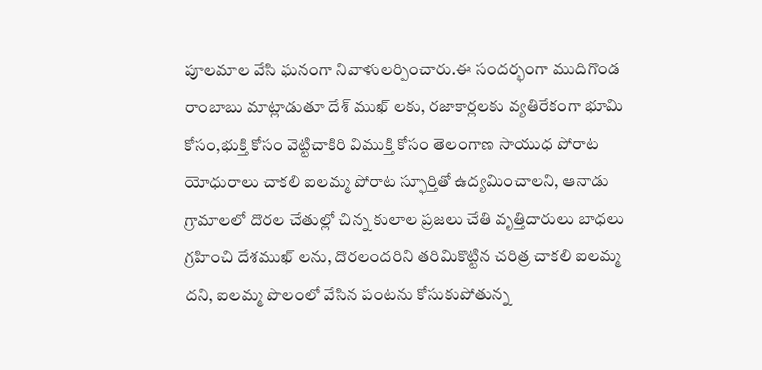పూలమాల వేసి ఘనంగా నివాళులర్పించారు.ఈ సందర్భంగా ముదిగొండ రాంబాబు మాట్లాడుతూ దేశ్ ముఖ్ లకు, రజాకార్లలకు వ్యతిరేకంగా భూమి కోసం,భుక్తి కోసం వెట్టిచాకిరి విముక్తి కోసం తెలంగాణ సాయుధ పోరాట యోధురాలు చాకలి ఐలమ్మ పోరాట స్ఫూర్తితో ఉద్యమించాలని, ఆనాడు గ్రామాలలో దొరల చేతుల్లో చిన్న కులాల ప్రజలు చేతి వృత్తిదారులు బాధలు గ్రహించి దేశముఖ్ లను, దొరలందరిని తరిమికొట్టిన చరిత్ర చాకలి ఐలమ్మ దని, ఐలమ్మ పొలంలో వేసిన పంటను కోసుకుపోతున్న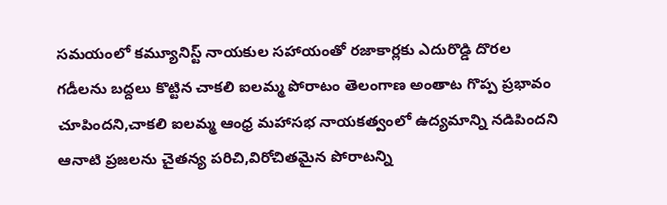సమయంలో కమ్యూనిస్ట్ నాయకుల సహాయంతో రజాకార్లకు ఎదురొడ్డి దొరల గడీలను బద్దలు కొట్టిన చాకలి ఐలమ్మ పోరాటం తెలంగాణ అంతాట గొప్ప ప్రభావం చూపిందని,చాకలి ఐలమ్మ ఆంధ్ర మహాసభ నాయకత్వంలో ఉద్యమాన్ని నడిపిందని ఆనాటి ప్రజలను చైతన్య పరిచి,విరోచితమైన పోరాటన్ని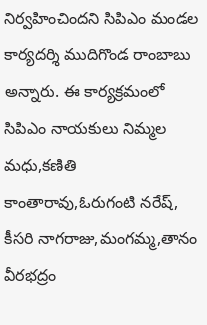నిర్వహించిందని సిపిఎం మండల కార్యదర్శి ముదిగొండ రాంబాబు అన్నారు. ఈ కార్యక్రమంలో సిపిఎం నాయకులు నిమ్మల మధు,కణితి కాంతారావు,ఓరుగంటి నరేష్, కీసరి నాగరాజు,మంగమ్మ,తానం వీరభద్రం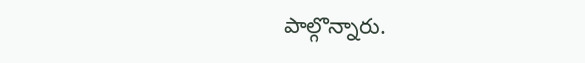పాల్గొన్నారు.